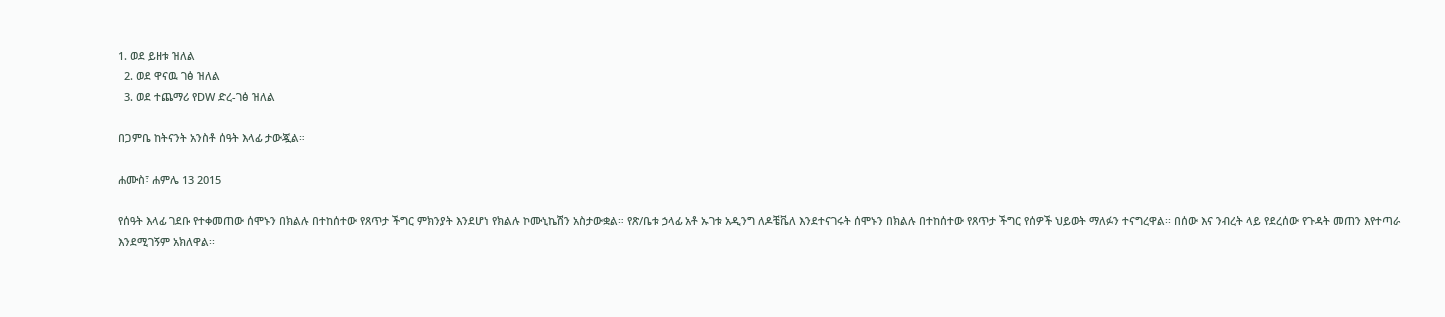1. ወደ ይዘቱ ዝለል
  2. ወደ ዋናዉ ገፅ ዝለል
  3. ወደ ተጨማሪ የDW ድረ-ገፅ ዝለል

በጋምቤ ከትናንት አንስቶ ሰዓት እላፊ ታውጇል።

ሐሙስ፣ ሐምሌ 13 2015

የሰዓት እላፊ ገደቡ የተቀመጠው ሰሞኑን በክልሉ በተከሰተው የጸጥታ ችግር ምክንያት እንደሆነ የክልሉ ኮሙኒኬሽን አስታውቋል። የጽ/ቤቱ ኃላፊ አቶ ኡገቱ አዲንግ ለዶቼቬለ እንደተናገሩት ሰሞኑን በክልሉ በተከሰተው የጸጥታ ችግር የሰዎች ህይወት ማለፉን ተናግረዋል፡፡ በሰው እና ንብረት ላይ የደረሰው የጉዳት መጠን እየተጣራ እንደሚገኝም አክለዋል፡፡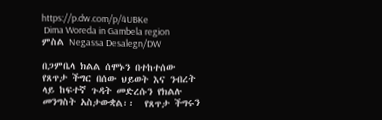https://p.dw.com/p/4UBKe
 Dima Woreda in Gambela region
ምስል Negassa Desalegn/DW

በጋምቤላ ክልል ሰሞኑን በተከተሰው  የጸጥታ ችግር በሰው ህይወት እና ንብረት ላይ ከፍተኛ ጉዳት መድረሱን የክልሉ መንግስት አስታውቋል፡፡  የጸጥታ ችግሩን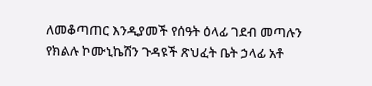ለመቆጣጠር እንዲያመች የሰዓት ዕላፊ ገደብ መጣሉን የክልሉ ኮሙኒኬሽን ጉዳዩች ጽህፈት ቤት ኃላፊ አቶ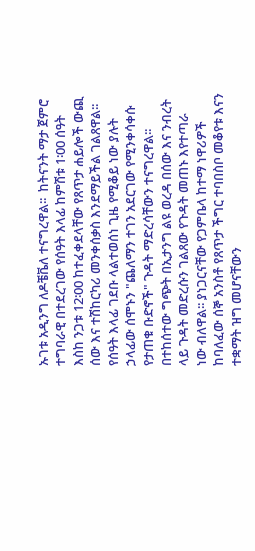ኡገቱ አዲንግ ለዶቼቬለ ተናግረዋል፡፡  ከትናንት ማታ ጀምሮ ተግባራዊ በተደረገው የሰዓት እላፊ ከምሽቱ 1፡00 ሰዓት እስከ ንጋቱ 12፡00 ከተፈቀደላቸው የጸጥታ ሐይሎች ውጪ ሰው እና ተሽከርካሪ መንቀሰቃስ እንደማይችል ገልጸዋል፡፡ የሰዓት እላፊ ገደቡ ላልተወሰነ ጊዜ የሚቆይ ነው ያሉት ኃላፊው ሰሞኑን "ጨለማን ተገን አደርገው የሚንቀሳቀሱ የታጠቁ ቡድኖች" ጉዳት ማድረሳቸውን ተናግረዋል፡፡  በተከሰተው ግጭት በኢታንግ ልዩ ወረዳ በሰው እና ንብረት ላይ ጉዳት መድረሱን ገልጸው የጉዳት መጠኑ እየተጣራ ነው ብለዋል፡፡ ያነጋርናቸው የጋምቤላ ከተማ ነዋሪዎች ከባለፈው ሰኞ አንስቶ የጸጥታ ችግር ተባበስቦ መቆየቱ እናን ተቋማት ዝግ መሆናቸውን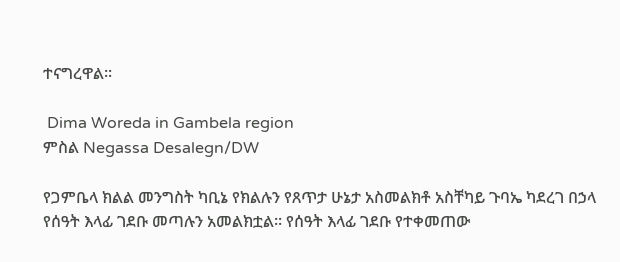ተናግረዋል፡፡

 Dima Woreda in Gambela region
ምስል Negassa Desalegn/DW

የጋምቤላ ክልል መንግስት ካቢኔ የክልሉን የጸጥታ ሁኔታ አስመልክቶ አስቸካይ ጉባኤ ካደረገ በኃላ የሰዓት እላፊ ገደቡ መጣሉን አመልክቷል፡፡ የሰዓት እላፊ ገደቡ የተቀመጠው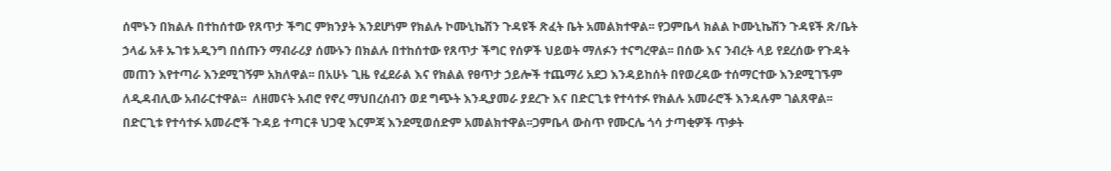ሰሞኑን በክልሉ በተከሰተው የጸጥታ ችግር ምክንያት እንደሆነም የክልሉ ኮሙኒኬሽን ጉዳዩች ጽፈት ቤት አመልክተዋል፡፡ የጋምቤላ ክልል ኮሙኒኬሽን ጉዳዩች ጽ/ቤት ኃላፊ አቶ ኡገቱ አዲንግ በሰጡን ማብራሪያ ሰሙኑን በክልሉ በተከሰተው የጸጥታ ችግር የሰዎች ህይወት ማለፉን ተናግረዋል፡፡ በሰው እና ንብረት ላይ የደረሰው የጉዳት መጠን እየተጣራ እንደሚገኝም አክለዋል፡፡ በአሁኑ ጊዜ የፈደራል እና የክልል የፀጥታ ኃይሎች ተጨማሪ አደጋ እንዳይከሰት በየወረዳው ተሰማርተው እንደሚገኙም ለዲዳብሊው አብራርተዋል፡፡  ለዘመናት አብሮ የኖረ ማህበረሰብን ወደ ግጭት እንዲያመራ ያደረጉ እና በድርጊቱ የተሳተፉ የክልሉ አመራሮች እንዳሉም ገልጸዋል፡፡ በድርጊቱ የተሳተፉ አመራሮች ጉዳይ ተጣርቶ ህጋዊ እርምጃ እንደሚወሰድም አመልክተዋል፡፡ጋምቤላ ውስጥ የሙርሌ ጎሳ ታጣቂዎች ጥቃት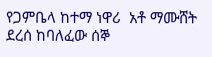የጋምቤላ ከተማ ነዋሪ  አቶ ማሙሸት ደረሰ ከባለፈው ሰኞ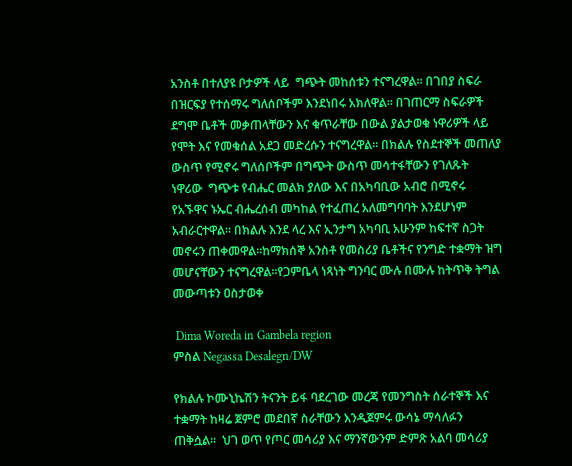አንስቶ በተለያዩ ቦታዎች ላይ  ግጭት መከሰቱን ተናግረዋል፡፡ በገበያ ስፍራ በዝርፍያ የተሰማሩ ግለሰቦችም እንደነበሩ አክለዋል፡፡ በገጠርማ ስፍራዎች ደግሞ ቤቶች መቃጠላቸውን እና ቁጥራቸው በውል ያልታወቁ ነዋሪዎች ላይ የሞት እና የመቁሰል አደጋ መድረሱን ተናግረዋል፡፡ በክልሉ የስደተኞች መጠለያ ውስጥ የሚኖሩ ግለሰቦችም በግጭት ውስጥ መሳተፋቸውን የገለጹት ነዋሪው  ግጭቱ የብሔር መልክ ያለው እና በአካባቢው አብሮ በሚኖሩ የአኙዋና ኑኤር ብሔረሰብ መካከል የተፈጠረ አለመግባባት እንደሆነም አብራርተዋል፡፡ በክልሉ እንደ ላረ እና ኢንታግ አካባቢ አሁንም ከፍተኛ ስጋት መኖሩን ጠቀመዋል፡፡ከማክሰኞ አንስቶ የመስሪያ ቤቶችና የንግድ ተቋማት ዝግ መሆናቸውን ተናግረዋል፡፡የጋምቤላ ነጻነት ግንባር ሙሉ በሙሉ ከትጥቅ ትግል መውጣቱን ዐስታወቀ

 Dima Woreda in Gambela region
ምስል Negassa Desalegn/DW

የክልሉ ኮሙኒኬሽን ትናንት ይፋ ባደረገው መረጃ የመንግስት ሰራተኞች እና ተቋማት ከዛሬ ጀምሮ መደበኛ ስራቸውን እንዲጀምሩ ውሳኔ ማሳለፉን ጠቅሷል፡፡  ህገ ወጥ የጦር መሳሪያ እና ማንኛውንም ድምጽ አልባ መሳሪያ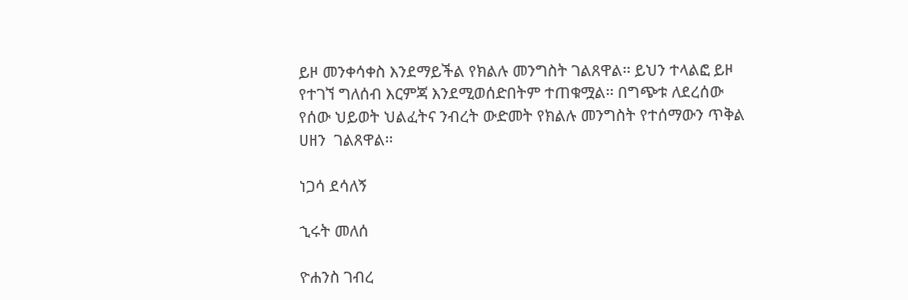ይዞ መንቀሳቀስ እንደማይችል የክልሉ መንግስት ገልጸዋል፡፡ ይህን ተላልፎ ይዞ የተገኘ ግለሰብ እርምጃ እንደሚወሰድበትም ተጠቁሟል፡፡ በግጭቱ ለደረሰው የሰው ህይወት ህልፈትና ንብረት ውድመት የክልሉ መንግስት የተሰማውን ጥቅል ሀዘን  ገልጸዋል፡፡

ነጋሳ ደሳለኝ

ኂሩት መለሰ

ዮሐንስ ገብረ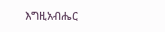እግዚአብሔር